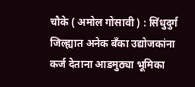चौके ( अमोल गोसावी ) : सिंधुदुर्ग जिल्ह्यात अनेक बँका उद्योजकांना कर्ज देताना आडमुठ्या भूमिका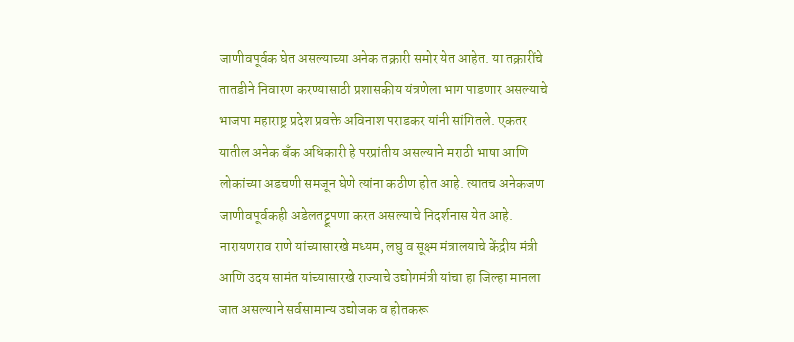जाणीवपूर्वक घेत असल्याच्या अनेक तक्रारी समोर येत आहेत. या तक्रारींचे तातडीने निवारण करण्यासाठी प्रशासकीय यंत्रणेला भाग पाडणार असल्याचे भाजपा महाराष्ट्र प्रदेश प्रवक्ते अविनाश पराडकर यांनी सांगितले. एकतर यातील अनेक बँक अधिकारी हे परप्रांतीय असल्याने मराठी भाषा आणि लोकांच्या अडचणी समजून घेणे त्यांना कठीण होत आहे. त्यातच अनेकजण जाणीवपूर्वकही अडेलतट्टूपणा करत असल्याचे निदर्शनास येत आहे. नारायणराव राणे यांच्यासारखे मध्यम, लघु व सूक्ष्म मंत्रालयाचे केंद्रीय मंत्री आणि उदय सामंत यांच्यासारखे राज्याचे उद्योगमंत्री यांचा हा जिल्हा मानला जात असल्याने सर्वसामान्य उद्योजक व होतकरू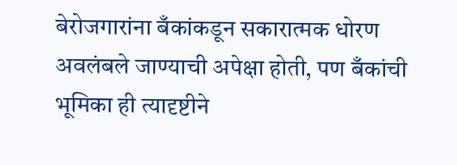बेरोजगारांना बँकांकडून सकारात्मक धोरण अवलंबले जाण्याची अपेक्षा होती, पण बँकांची भूमिका ही त्यादृष्टीने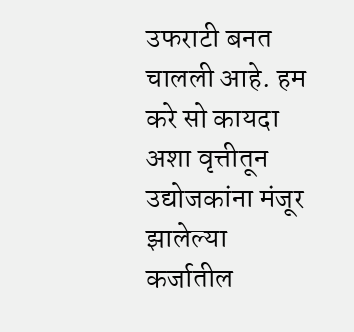उफराटी बनत चालली आहे. हम करे सो कायदा अशा वृत्तीतून उद्योजकांना मंजूर झालेल्या कर्जातील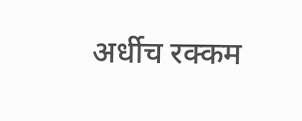अर्धीच रक्कम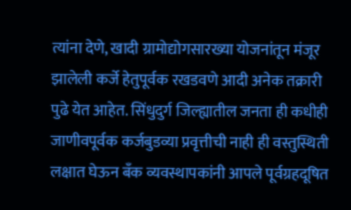त्यांना देणे, खादी ग्रामोद्योगसारख्या योजनांतून मंजूर झालेली कर्जे हेतुपूर्वक रखडवणे आदी अनेक तक्रारी पुढे येत आहेत. सिंधुदुर्ग जिल्ह्यातील जनता ही कधीही जाणीवपूर्वक कर्जबुडव्या प्रवृत्तीची नाही ही वस्तुस्थिती लक्षात घेऊन बँक व्यवस्थापकांनी आपले पूर्वग्रहदूषित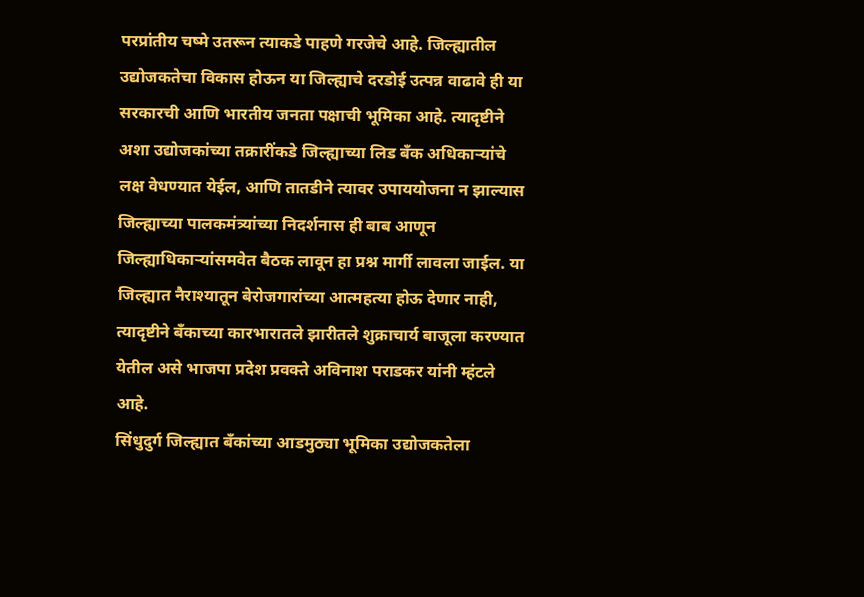परप्रांतीय चष्मे उतरून त्याकडे पाहणे गरजेचे आहे. जिल्ह्यातील उद्योजकतेचा विकास होऊन या जिल्ह्याचे दरडोई उत्पन्न वाढावे ही या सरकारची आणि भारतीय जनता पक्षाची भूमिका आहे. त्यादृष्टीने अशा उद्योजकांच्या तक्रारींकडे जिल्ह्याच्या लिड बँक अधिकाऱ्यांचे लक्ष वेधण्यात येईल, आणि तातडीने त्यावर उपाययोजना न झाल्यास जिल्ह्याच्या पालकमंत्र्यांच्या निदर्शनास ही बाब आणून जिल्ह्याधिकाऱ्यांसमवेत बैठक लावून हा प्रश्न मार्गी लावला जाईल. या जिल्ह्यात नैराश्यातून बेरोजगारांच्या आत्महत्या होऊ देणार नाही, त्यादृष्टीने बँकाच्या कारभारातले झारीतले शुक्राचार्य बाजूला करण्यात येतील असे भाजपा प्रदेश प्रवक्ते अविनाश पराडकर यांनी म्हंटले आहे.
सिंधुदुर्ग जिल्ह्यात बँकांच्या आडमुठ्या भूमिका उद्योजकतेला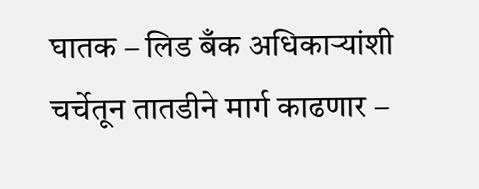घातक – लिड बँक अधिकाऱ्यांशी चर्चेतून तातडीने मार्ग काढणार –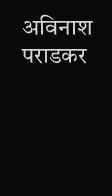अविनाश पराडकर